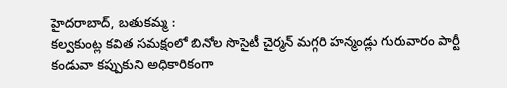హైదరాబాద్, బతుకమ్మ :
కల్వకుంట్ల కవిత సమక్షంలో బినోల సొసైటీ చైర్మన్ మగ్గరి హన్మండ్లు గురువారం పార్టీ కండువా కప్పుకుని అధికారికంగా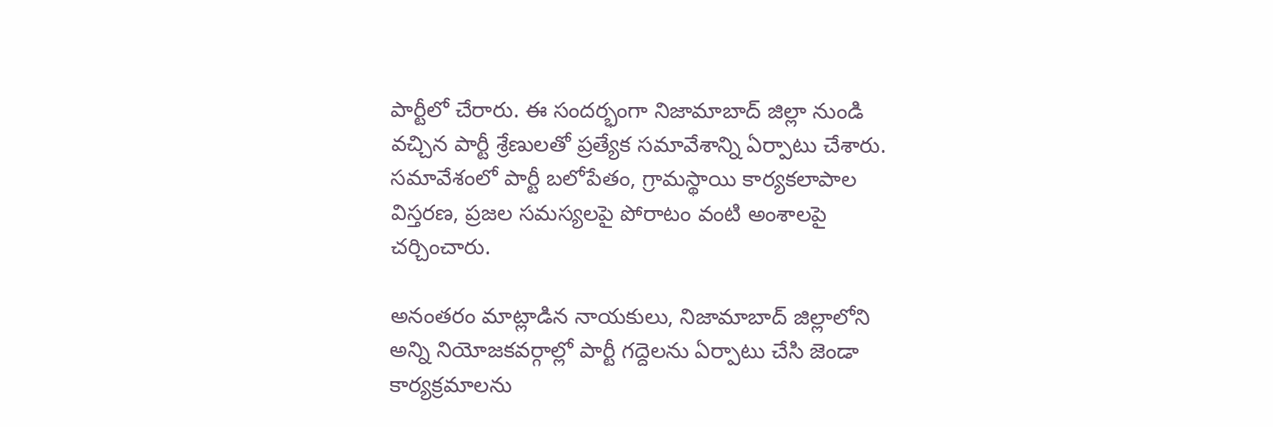పార్టీలో చేరారు. ఈ సందర్భంగా నిజామాబాద్ జిల్లా నుండి వచ్చిన పార్టీ శ్రేణులతో ప్రత్యేక సమావేశాన్ని ఏర్పాటు చేశారు. సమావేశంలో పార్టీ బలోపేతం, గ్రామస్థాయి కార్యకలాపాల విస్తరణ, ప్రజల సమస్యలపై పోరాటం వంటి అంశాలపై చర్చించారు.

అనంతరం మాట్లాడిన నాయకులు, నిజామాబాద్ జిల్లాలోని అన్ని నియోజకవర్గాల్లో పార్టీ గద్దెలను ఏర్పాటు చేసి జెండా కార్యక్రమాలను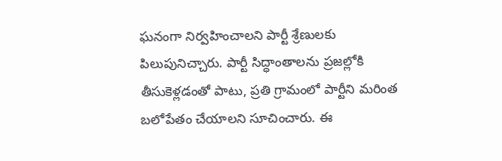ఘనంగా నిర్వహించాలని పార్టీ శ్రేణులకు పిలుపునిచ్చారు. పార్టీ సిద్ధాంతాలను ప్రజల్లోకి తీసుకెళ్లడంతో పాటు, ప్రతి గ్రామంలో పార్టీని మరింత బలోపేతం చేయాలని సూచించారు. ఈ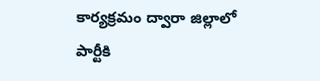కార్యక్రమం ద్వారా జిల్లాలో పార్టీకి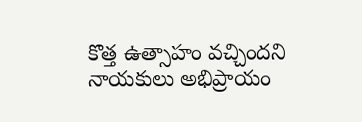కొత్త ఉత్సాహం వచ్చిందని నాయకులు అభిప్రాయం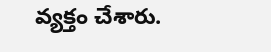వ్యక్తం చేశారు.